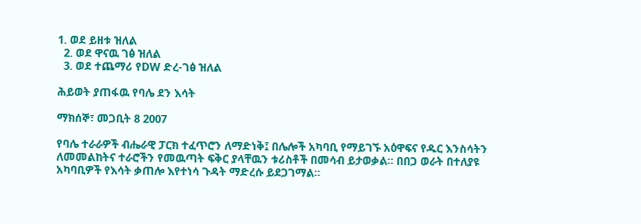1. ወደ ይዘቱ ዝለል
  2. ወደ ዋናዉ ገፅ ዝለል
  3. ወደ ተጨማሪ የDW ድረ-ገፅ ዝለል

ሕይወት ያጠፋዉ የባሌ ደን እሳት

ማክሰኞ፣ መጋቢት 8 2007

የባሌ ተራራዎች ብሔራዊ ፓርክ ተፈጥሮን ለማድነቅ፤ በሌሎች አካባቢ የማይገኙ አዕዋፍና የዱር እንስሳትን ለመመልከትና ተራሮችን የመዉጣት ፍቅር ያላቸዉን ቱሪስቶች በመሳብ ይታወቃል። በበጋ ወራት በተለያዩ አካባቢዎች የእሳት ቃጠሎ እየተነሳ ጉዳት ማድረሱ ይደጋገማል።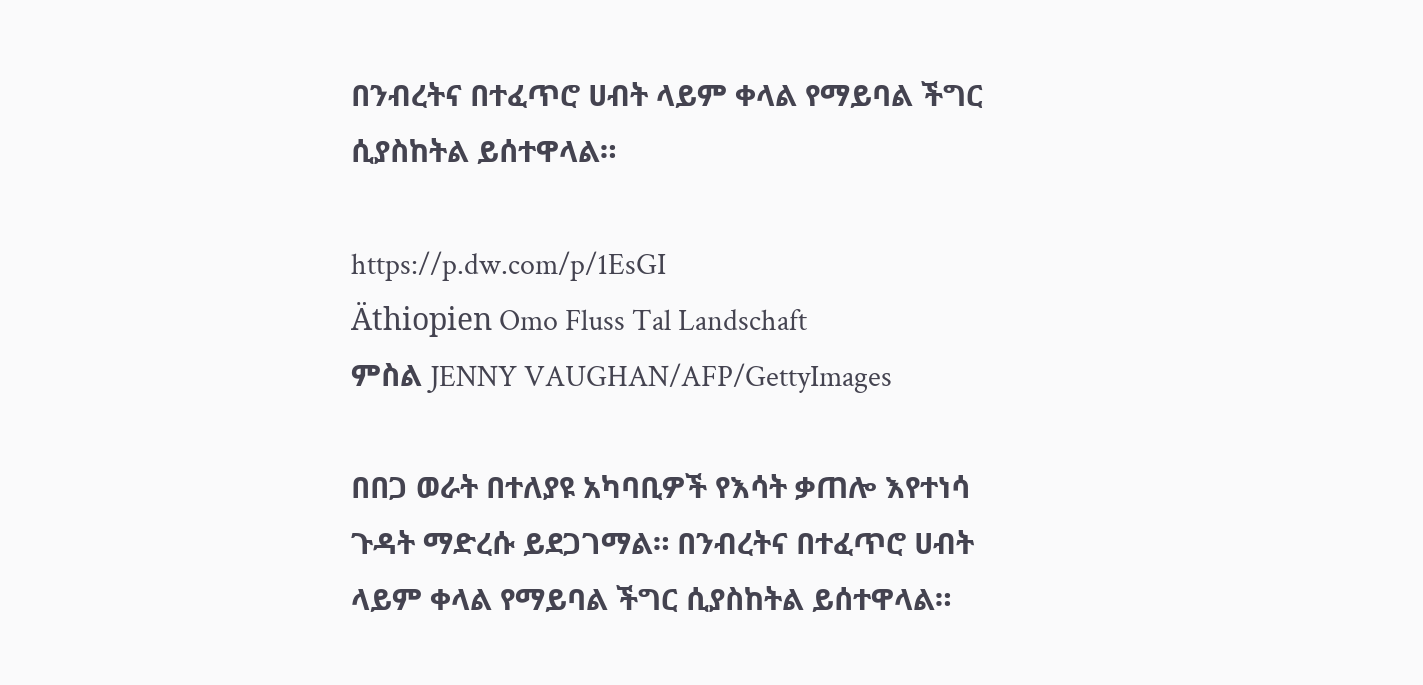በንብረትና በተፈጥሮ ሀብት ላይም ቀላል የማይባል ችግር ሲያስከትል ይሰተዋላል።

https://p.dw.com/p/1EsGI
Äthiopien Omo Fluss Tal Landschaft
ምስል JENNY VAUGHAN/AFP/GettyImages

በበጋ ወራት በተለያዩ አካባቢዎች የእሳት ቃጠሎ እየተነሳ ጉዳት ማድረሱ ይደጋገማል። በንብረትና በተፈጥሮ ሀብት ላይም ቀላል የማይባል ችግር ሲያስከትል ይሰተዋላል።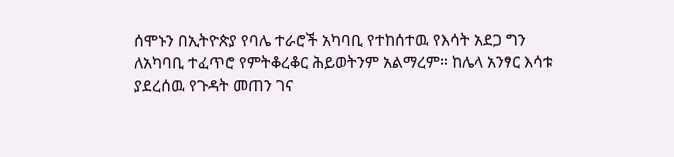ሰሞኑን በኢትዮጵያ የባሌ ተራሮች አካባቢ የተከሰተዉ የእሳት አደጋ ግን ለአካባቢ ተፈጥሮ የምትቆረቆር ሕይወትንም አልማረም። ከሌላ አንፃር እሳቱ ያደረሰዉ የጉዳት መጠን ገና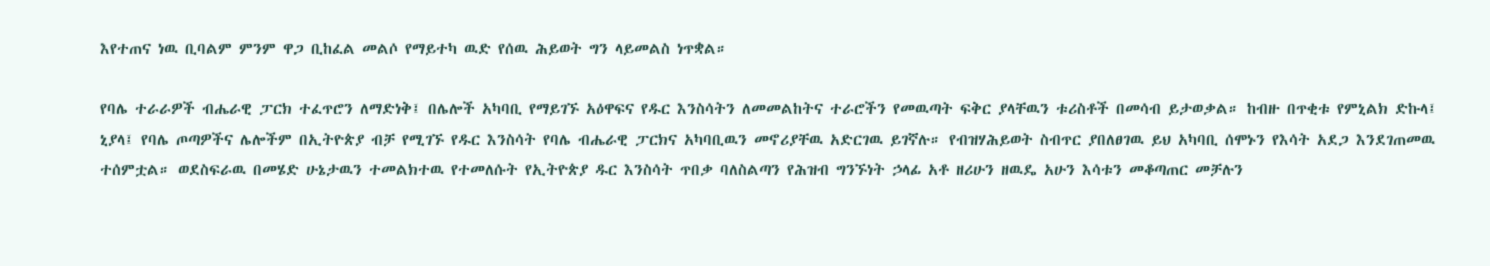እየተጠና ነዉ ቢባልም ምንም ዋጋ ቢከፈል መልሶ የማይተካ ዉድ የሰዉ ሕይወት ግን ላይመልስ ነጥቋል።

የባሌ ተራራዎች ብሔራዊ ፓርክ ተፈጥሮን ለማድነቅ፤ በሌሎች አካባቢ የማይገኙ አዕዋፍና የዱር እንስሳትን ለመመልከትና ተራሮችን የመዉጣት ፍቅር ያላቸዉን ቱሪስቶች በመሳብ ይታወቃል። ከብዙ በጥቂቱ የምኒልክ ድኩላ፤ ኒያላ፤ የባሌ ጦጣዎችና ሌሎችም በኢትዮጵያ ብቻ የሚገኙ የዱር እንስሳት የባሌ ብሔራዊ ፓርክና አካባቢዉን መኖሪያቸዉ አድርገዉ ይገኛሉ። የብዝሃሕይወት ስብጥር ያበለፀገዉ ይህ አካባቢ ሰሞኑን የእሳት አደጋ እንደገጠመዉ ተሰምቷል። ወደስፍራዉ በመሄድ ሁኔታዉን ተመልክተዉ የተመለሱት የኢትዮጵያ ዱር እንስሳት ጥበቃ ባለስልጣን የሕዝብ ግንኙነት ኃላፊ አቶ ዘሪሁን ዘዉዴ አሁን እሳቱን መቆጣጠር መቻሉን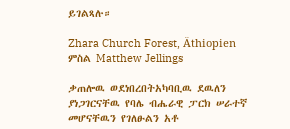ይገልጻሉ።

Zhara Church Forest, Äthiopien
ምስል Matthew Jellings

ቃጠሎዉ ወደነበረበትአካባቢዉ ደዉለን ያነጋገርናቸዉ የባሌ ብሔራዊ ፓርክ ሠራተኛ መሆናቸዉን የገለፁልን አቶ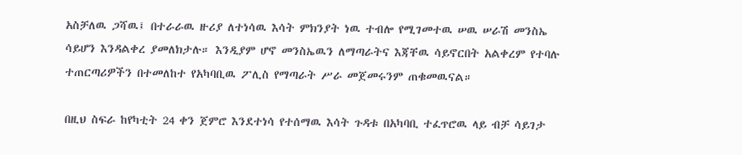አስቻለዉ ጋሻዉ፤ በተራራዉ ዙሪያ ለተነሳዉ እሳት ምክንያት ነዉ ተብሎ የሚገመተዉ ሠዉ ሠራሽ መንስኤ ሳይሆን እንዳልቀረ ያመለክታሉ። እንዲያም ሆኖ መንስኤዉን ለማጣራትና እጃቸዉ ሳይኖርበት አልቀረም የተባሉ ተጠርጣሪዎችን በተመለከተ የአካባቢዉ ፖሊስ የማጣራት ሥራ መጀመሩንም ጠቁመዉናል።

በዚህ ስፍራ ከየካቲት 24 ቀን ጀምሮ እንደተነሳ የተሰማዉ እሳት ጉዳቱ በአካባቢ ተፈጥሮዉ ላይ ብቻ ሳይገታ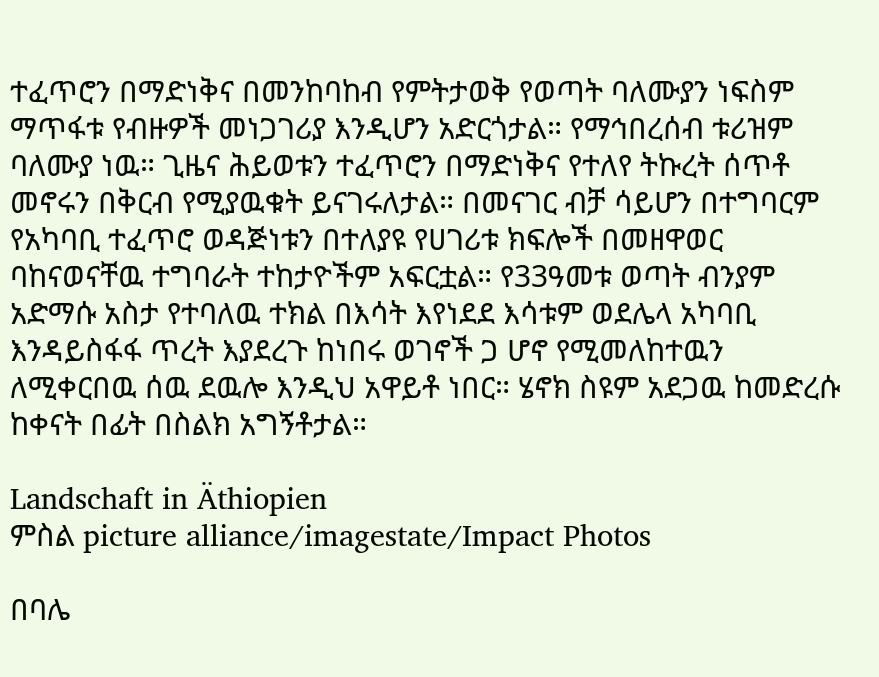ተፈጥሮን በማድነቅና በመንከባከብ የምትታወቅ የወጣት ባለሙያን ነፍስም ማጥፋቱ የብዙዎች መነጋገሪያ እንዲሆን አድርጎታል። የማኅበረሰብ ቱሪዝም ባለሙያ ነዉ። ጊዜና ሕይወቱን ተፈጥሮን በማድነቅና የተለየ ትኩረት ሰጥቶ መኖሩን በቅርብ የሚያዉቁት ይናገሩለታል። በመናገር ብቻ ሳይሆን በተግባርም የአካባቢ ተፈጥሮ ወዳጅነቱን በተለያዩ የሀገሪቱ ክፍሎች በመዘዋወር ባከናወናቸዉ ተግባራት ተከታዮችም አፍርቷል። የ33ዓመቱ ወጣት ብንያም አድማሱ አስታ የተባለዉ ተክል በእሳት እየነደደ እሳቱም ወደሌላ አካባቢ እንዳይስፋፋ ጥረት እያደረጉ ከነበሩ ወገኖች ጋ ሆኖ የሚመለከተዉን ለሚቀርበዉ ሰዉ ደዉሎ እንዲህ አዋይቶ ነበር። ሄኖክ ስዩም አደጋዉ ከመድረሱ ከቀናት በፊት በስልክ አግኝቶታል።

Landschaft in Äthiopien
ምስል picture alliance/imagestate/Impact Photos

በባሌ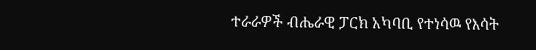ተራራዎች ብሔራዊ ፓርክ አካባቢ የተነሳዉ የእሳት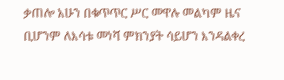ቃጠሎ አሁን በቁጥጥር ሥር መዋሉ መልካም ዜና ቢሆንም ለእሳቱ መነሻ ምክንያት ሳይሆን እንዳልቀረ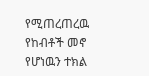የሚጠረጠረዉ የከብቶች መኖ የሆነዉን ተክል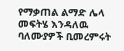የማቃጠል ልማድ ሌላ መፍትሄ እንዳለዉ ባለሙያዎች ቢመረምሩት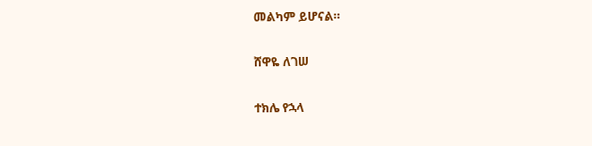መልካም ይሆናል።

ሸዋዬ ለገሠ

ተክሌ የኋላ